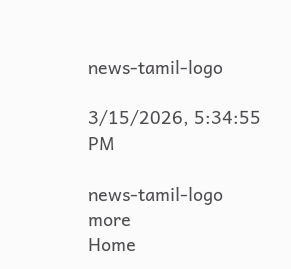news-tamil-logo

3/15/2026, 5:34:55 PM

news-tamil-logo
more
Home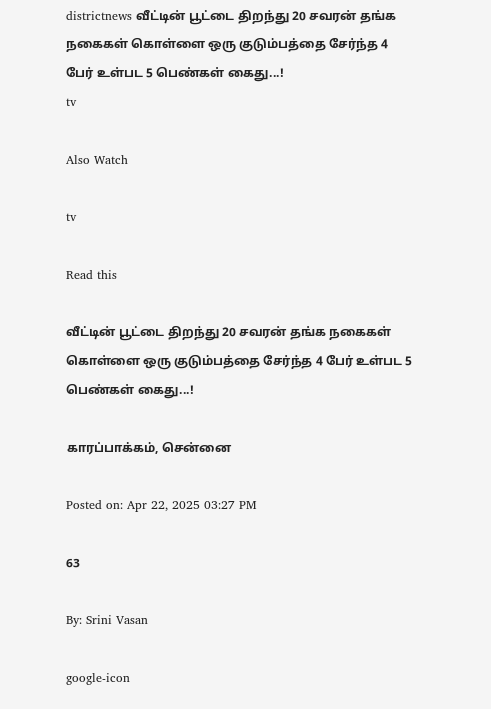districtnews வீட்டின் பூட்டை திறந்து 20 சவரன் தங்க நகைகள் கொள்ளை ஒரு குடும்பத்தை சேர்ந்த 4 பேர் உள்பட 5 பெண்கள் கைது...!
tv

Also Watch

tv

Read this

வீட்டின் பூட்டை திறந்து 20 சவரன் தங்க நகைகள் கொள்ளை ஒரு குடும்பத்தை சேர்ந்த 4 பேர் உள்பட 5 பெண்கள் கைது...!

காரப்பாக்கம், சென்னை

Posted on: Apr 22, 2025 03:27 PM

63

By: Srini Vasan

google-icon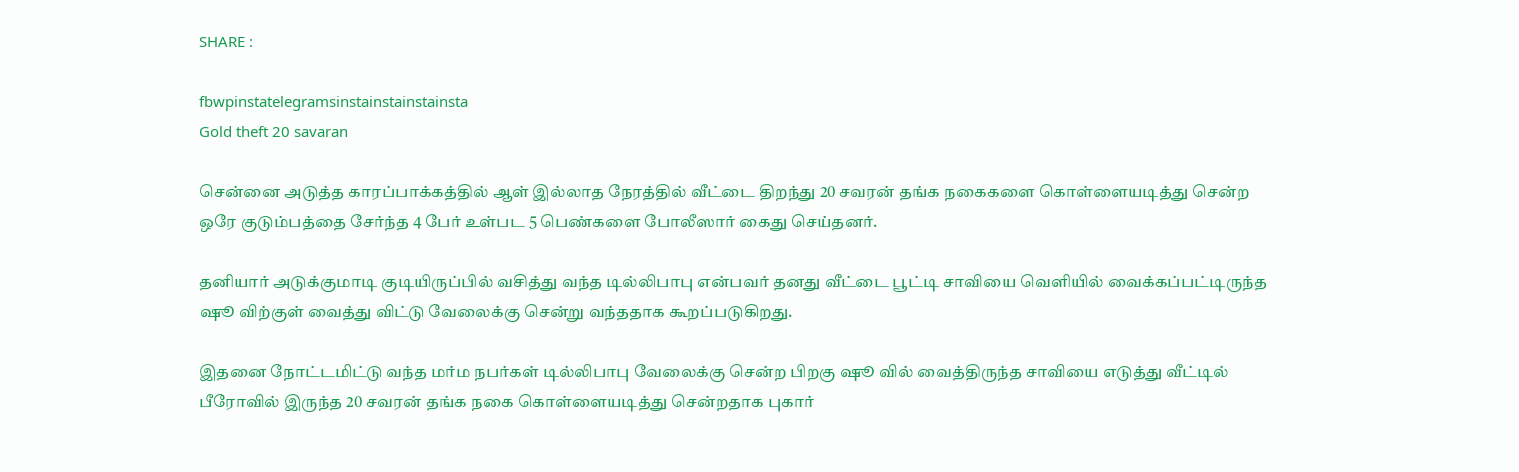SHARE :

fbwpinstatelegramsinstainstainstainsta
Gold theft 20 savaran

சென்னை அடுத்த காரப்பாக்கத்தில் ஆள் இல்லாத நேரத்தில் வீட்டை திறந்து 20 சவரன் தங்க நகைகளை கொள்ளையடித்து சென்ற ஒரே குடும்பத்தை சேர்ந்த 4 பேர் உள்பட 5 பெண்களை போலீஸார் கைது செய்தனர்.

தனியார் அடுக்குமாடி குடியிருப்பில் வசித்து வந்த டில்லிபாபு என்பவர் தனது வீட்டை பூட்டி சாவியை வெளியில் வைக்கப்பட்டிருந்த ஷூ விற்குள் வைத்து விட்டு வேலைக்கு சென்று வந்ததாக கூறப்படுகிறது.

இதனை நோட்டமிட்டு வந்த மர்ம நபர்கள் டில்லிபாபு வேலைக்கு சென்ற பிறகு ஷூ வில் வைத்திருந்த சாவியை எடுத்து வீட்டில் பீரோவில் இருந்த 20 சவரன் தங்க நகை கொள்ளையடித்து சென்றதாக புகார்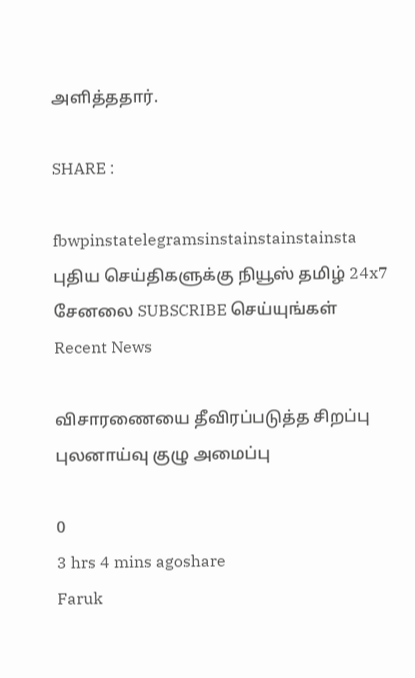அளித்ததார்.

SHARE :

fbwpinstatelegramsinstainstainstainsta
புதிய செய்திகளுக்கு நியூஸ் தமிழ் 24x7 சேனலை SUBSCRIBE செய்யுங்கள்
Recent News

விசாரணையை தீவிரப்படுத்த சிறப்பு புலனாய்வு குழு அமைப்பு

0
3 hrs 4 mins agoshare
Faruk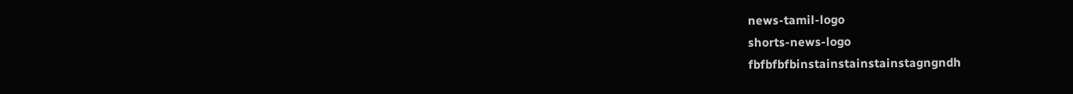news-tamil-logo
shorts-news-logo
fbfbfbfbinstainstainstainstagngndh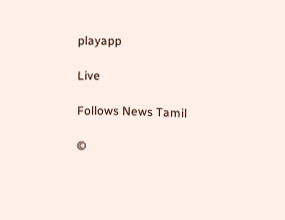playapp

Live

Follows News Tamil

©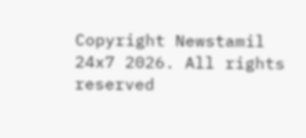Copyright Newstamil 24x7 2026. All rights reserved